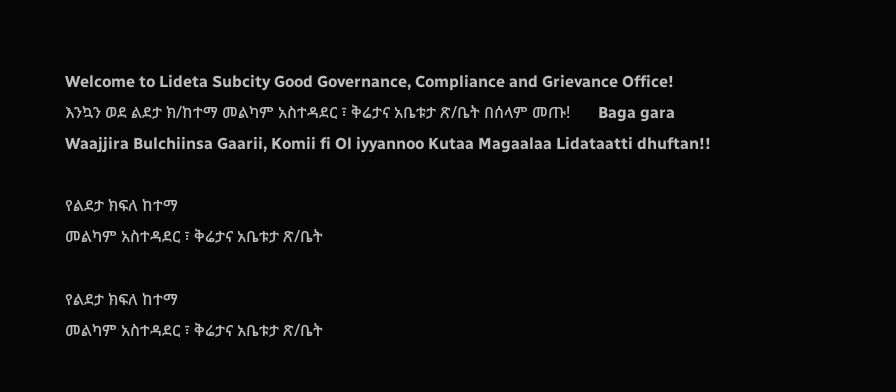Welcome to Lideta Subcity Good Governance, Compliance and Grievance Office!       እንኳን ወደ ልደታ ክ/ከተማ መልካም አስተዳደር ፣ ቅሬታና አቤቱታ ጽ/ቤት በሰላም መጡ!       Baga gara Waajjira Bulchiinsa Gaarii, Komii fi Ol iyyannoo Kutaa Magaalaa Lidataatti dhuftan!!

የልደታ ክፍለ ከተማ
መልካም አስተዳደር ፣ ቅሬታና አቤቱታ ጽ/ቤት

የልደታ ክፍለ ከተማ
መልካም አስተዳደር ፣ ቅሬታና አቤቱታ ጽ/ቤት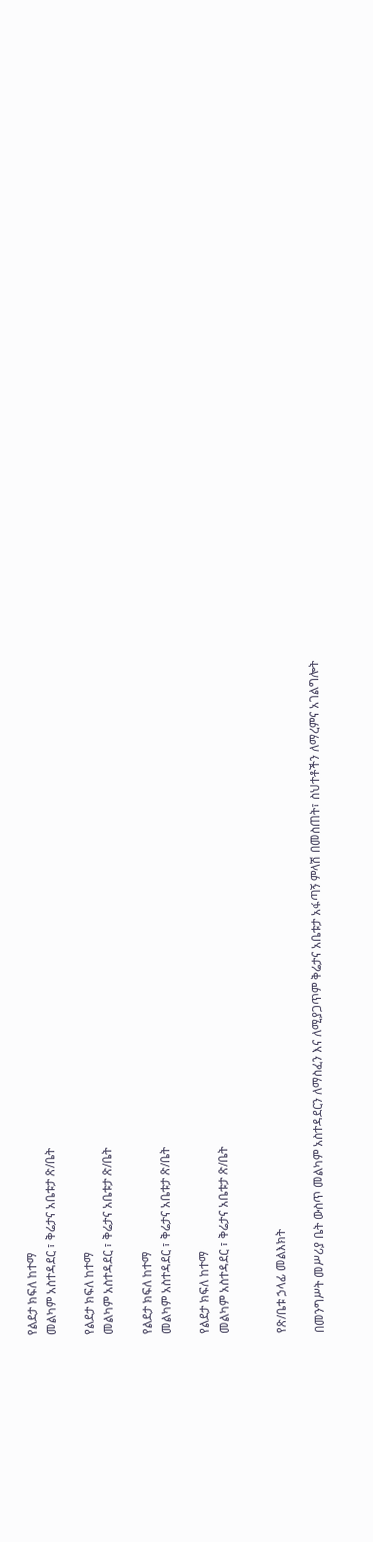የልደታ ክፍለ ከተማ
መልካም አስተዳደር ፣ ቅሬታና አቤቱታ ጽ/ቤት

የልደታ ክፍለ ከተማ
መልካም አስተዳደር ፣ ቅሬታና አቤቱታ ጽ/ቤት

የልደታ ክፍለ ከተማ
መልካም አስተዳደር ፣ ቅሬታና አቤቱታ ጽ/ቤት

የልደታ ክፍለ ከተማ
መልካም አስተዳደር ፣ ቅሬታና አቤቱታ ጽ/ቤት


የጽ/ቤቱ ኃላፊ መልእክት

በመንግሥት መሥሪያ ቤት ውስጥ መልካም አስተዳደርን ለማስፈን እና ለሚያጋጥም ቅሬታና አቤቱታ አፋጣኝ ምላሽ በመስጠት፣ ስህተቶችን ለማረምና አገልግሎት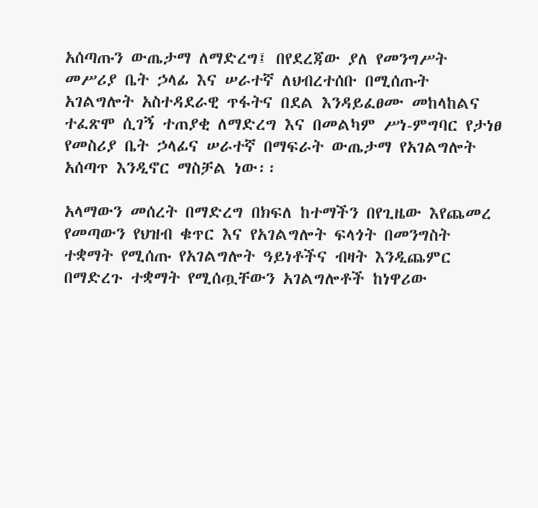አሰጣጡን ውጤታማ ለማድረግ፤ በየደረጃው ያለ የመንግሥት መሥሪያ ቤት ኃላፊ እና ሠራተኛ ለህብረተሰቡ በሚሰጡት አገልግሎት አስተዳደራዊ ጥፋትና በደል እንዳይፈፀሙ መከላከልና ተፈጽሞ ሲገኝ ተጠያቂ ለማድረግ እና በመልካም ሥነ-ምግባር የታነፀ የመስሪያ ቤት ኃላፊና ሠራተኛ በማፍራት ውጤታማ የአገልግሎት አሰጣጥ እንዲኖር ማስቻል ነው፡፡

አላማውን መሰረት በማድረግ በክፍለ ከተማችን በየጊዜው እየጨመረ የመጣውን የህዝብ ቁጥር እና የአገልግሎት ፍላጎት በመንግስት ተቋማት የሚሰጡ የአገልግሎት ዓይነቶችና ብዛት እንዲጨምር በማድረጉ ተቋማት የሚሰጧቸውን አገልግሎቶች ከነዋሪው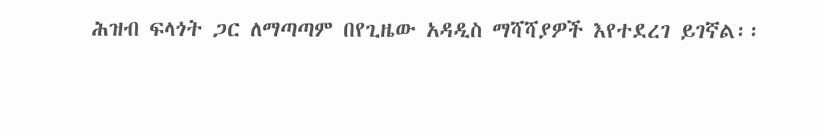ሕዝብ ፍላጎት ጋር ለማጣጣም በየጊዜው አዳዲስ ማሻሻያዎች እየተደረገ ይገኛል፡፡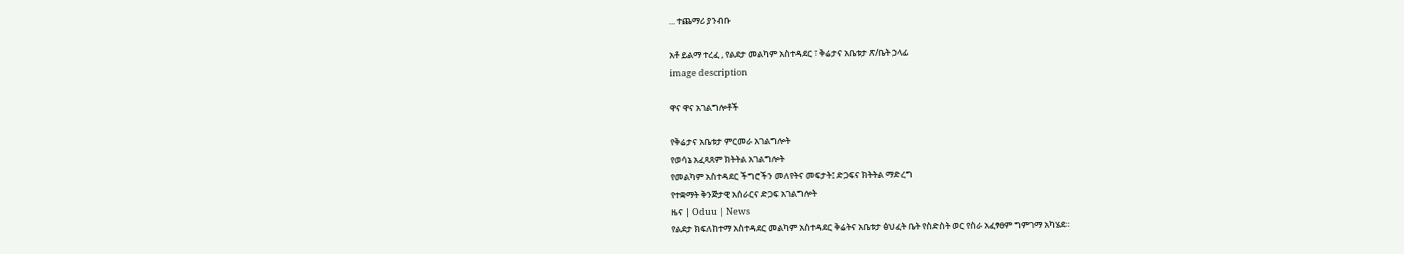... ተጨማሪ ያንብቡ

አቶ ይልማ ተረፈ , የልደታ መልካም አስተዳደር ፣ ቅሬታና አቤቱታ ጽ/ቤት ኃላፊ
image description

ዋና ዋና አገልግሎቶች

የቅሬታና አቤቱታ ምርመራ አገልግሎት
የወሳኔ አፈጻጸም ክትትል አገልግሎት
የመልካም አስተዳደር ችግሮችን መለየትና መፍታት፤ ድጋፍና ክትትል ማድረግ
የተቋማት ቅንጅታዊ አሰራርና ድጋፍ አገልግሎት
ዜና | Oduu | News
የልደታ ክፍለከተማ አስተዳደር መልካም አስተዳደር ቅሬትና አቤቱታ ፅህፈት ቤት የስድስት ወር የስራ አፈፃፀም ግምገማ አካሄደ።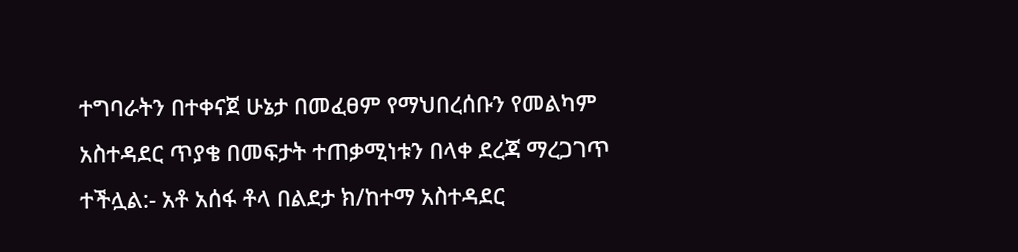ተግባራትን በተቀናጀ ሁኔታ በመፈፀም የማህበረሰቡን የመልካም አስተዳደር ጥያቄ በመፍታት ተጠቃሚነቱን በላቀ ደረጃ ማረጋገጥ ተችሏል:- አቶ አሰፋ ቶላ በልደታ ክ/ከተማ አስተዳደር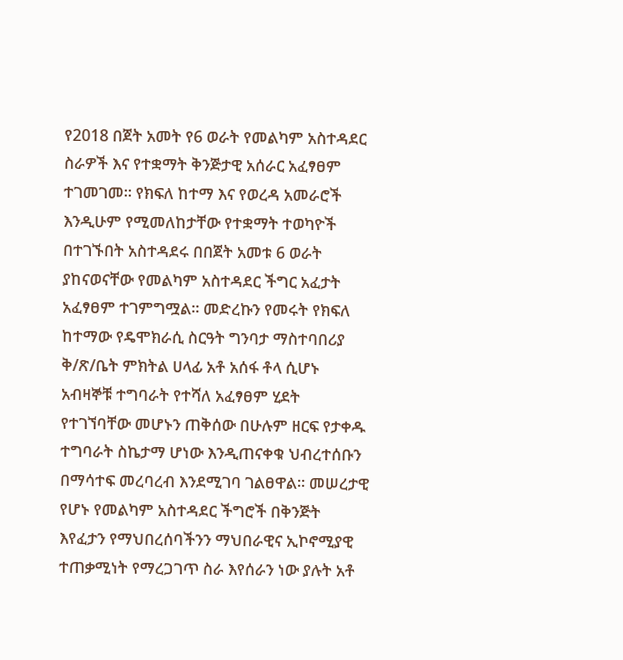የ2018 በጀት አመት የ6 ወራት የመልካም አስተዳደር ስራዎች እና የተቋማት ቅንጅታዊ አሰራር አፈፃፀም ተገመገመ፡፡ የክፍለ ከተማ እና የወረዳ አመራሮች እንዲሁም የሚመለከታቸው የተቋማት ተወካዮች በተገኙበት አስተዳደሩ በበጀት አመቱ 6 ወራት ያከናወናቸው የመልካም አስተዳደር ችግር አፈታት አፈፃፀም ተገምግሟል፡፡ መድረኩን የመሩት የክፍለ ከተማው የዴሞክራሲ ስርዓት ግንባታ ማስተባበሪያ ቅ/ጽ/ቤት ምክትል ሀላፊ አቶ አሰፋ ቶላ ሲሆኑ አብዛኞቹ ተግባራት የተሻለ አፈፃፀም ሂደት የተገኘባቸው መሆኑን ጠቅሰው በሁሉም ዘርፍ የታቀዱ ተግባራት ስኬታማ ሆነው እንዲጠናቀቁ ህብረተሰቡን በማሳተፍ መረባረብ እንደሚገባ ገልፀዋል፡፡ መሠረታዊ የሆኑ የመልካም አስተዳደር ችግሮች በቅንጅት እየፈታን የማህበረሰባችንን ማህበራዊና ኢኮኖሚያዊ ተጠቃሚነት የማረጋገጥ ስራ እየሰራን ነው ያሉት አቶ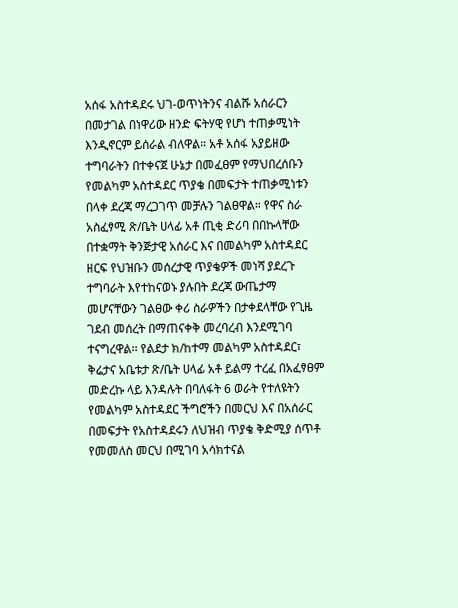አሰፋ አስተዳደሩ ህገ-ወጥነትንና ብልሹ አሰራርን በመታገል በነዋሪው ዘንድ ፍትሃዊ የሆነ ተጠቃሚነት እንዲኖርም ይሰራል ብለዋል። አቶ አሰፋ አያይዘው ተግባራትን በተቀናጀ ሁኔታ በመፈፀም የማህበረሰቡን የመልካም አስተዳደር ጥያቄ በመፍታት ተጠቃሚነቱን በላቀ ደረጃ ማረጋገጥ መቻሉን ገልፀዋል። የዋና ስራ አስፈፃሚ ጽ/ቤት ሀላፊ አቶ ጢቂ ድሪባ በበኩላቸው በተቋማት ቅንጅታዊ አሰራር እና በመልካም አስተዳደር ዘርፍ የህዝቡን መሰረታዊ ጥያቄዎች መነሻ ያደረጉ ተግባራት እየተከናወኑ ያሉበት ደረጃ ውጤታማ መሆናቸውን ገልፀው ቀሪ ስራዎችን በታቀደላቸው የጊዜ ገደብ መሰረት በማጠናቀቅ መረባረብ እንደሚገባ ተናግረዋል፡፡ የልደታ ክ/ከተማ መልካም አስተዳደር፣ ቅሬታና አቤቱታ ጽ/ቤት ሀላፊ አቶ ይልማ ተረፈ በአፈፃፀም መድረኩ ላይ እንዳሉት በባለፋት 6 ወራት የተለዩትን የመልካም አስተዳደር ችግሮችን በመርህ እና በአሰራር በመፍታት የአስተዳደሩን ለህዝብ ጥያቄ ቅድሚያ ሰጥቶ የመመለስ መርህ በሚገባ አሳክተናል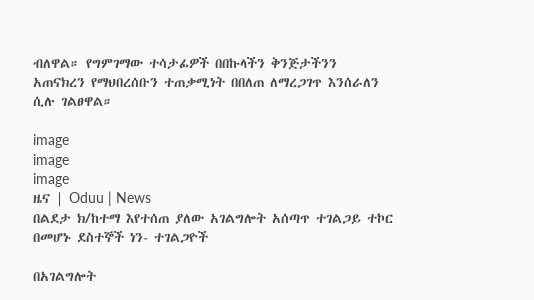ብለዋል። የግምገማው ተሳታፊዎች በበኩላችን ቅንጅታችንን አጠናክረን የማህበረሰቡን ተጠቃሚነት በበለጠ ለማረጋገጥ እንሰራለን ሲሉ ገልፀዋል።

image
image
image
ዜና | Oduu | News
በልደታ ክ/ከተማ እየተሰጠ ያለው አገልግሎት አሰጣጥ ተገልጋይ ተኮር በመሆኑ ደስተኞች ነን- ተገልጋዮች

በአገልግሎት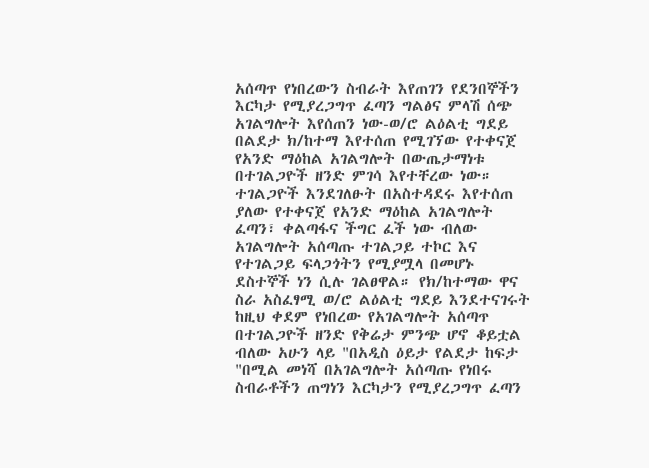አሰጣጥ የነበረውን ስብራት እየጠገን የደንበኞችን እርካታ የሚያረጋግጥ ፈጣን ግልፅና ምላሽ ሰጭ አገልግሎት እየሰጠን ነው-ወ/ሮ ልዕልቲ ግደይ በልደታ ክ/ከተማ እየተሰጠ የሚገኘው የተቀናጀ የአንድ ማዕከል አገልግሎት በውጤታማነቱ በተገልጋዮች ዘንድ ምገሳ እየተቸረው ነው። ተገልጋዮች እንደገለፁት በአስተዳደሩ እየተሰጠ ያለው የተቀናጀ የአንድ ማዕከል አገልግሎት ፈጣን፣ ቀልጣፋና ችግር ፈች ነው ብለው አገልግሎት አሰጣጡ ተገልጋይ ተኮር እና የተገልጋይ ፍላጋጎትን የሚያሟላ በመሆኑ ደስተኞች ነን ሲሉ ገልፀዋል። የክ/ከተማው ዋና ስራ አስፈፃሚ ወ/ሮ ልዕልቲ ግደይ እንደተናገሩት ከዚህ ቀደም የነበረው የአገልግሎት አሰጣጥ በተገልጋዮች ዘንድ የቅሬታ ምንጭ ሆኖ ቆይቷል ብለው አሁን ላይ "በአዲስ ዕይታ የልደታ ከፍታ "በሚል መነሻ በአገልግሎት አሰጣጡ የነበሩ ስብራቶችን ጠግነን እርካታን የሚያረጋግጥ ፈጣን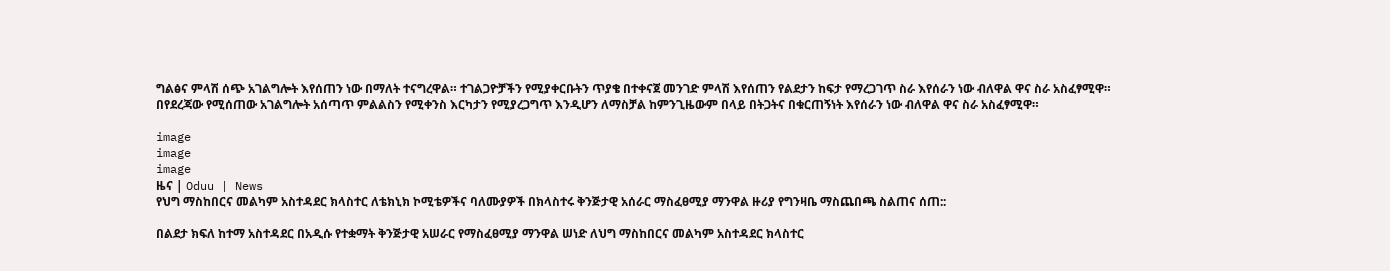ግልፅና ምላሽ ሰጭ አገልግሎት እየሰጠን ነው በማለት ተናግረዋል። ተገልጋዮቻችን የሚያቀርቡትን ጥያቄ በተቀናጀ መንገድ ምላሽ እየሰጠን የልደታን ከፍታ የማረጋገጥ ስራ እየሰራን ነው ብለዋል ዋና ስራ አስፈፃሚዋ። በየደረጃው የሚሰጠው አገልግሎት አሰጣጥ ምልልስን የሚቀንስ እርካታን የሚያረጋግጥ እንዲሆን ለማስቻል ከምንጊዜውም በላይ በትጋትና በቁርጠኝነት እየሰራን ነው ብለዋል ዋና ስራ አስፈፃሚዋ።

image
image
image
ዜና | Oduu | News
የህግ ማስከበርና መልካም አስተዳደር ክላስተር ለቴክኒክ ኮሚቴዎችና ባለሙያዎች በክላስተሩ ቅንጅታዊ አሰራር ማስፈፀሚያ ማንዋል ዙሪያ የግንዛቤ ማስጨበጫ ስልጠና ሰጠ::

በልደታ ክፍለ ከተማ አስተዳደር በአዲሱ የተቋማት ቅንጅታዊ አሠራር የማስፈፀሚያ ማንዋል ሠነድ ለህግ ማስከበርና መልካም አስተዳደር ክላስተር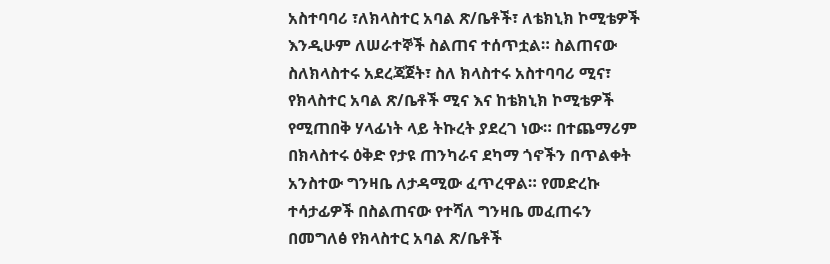አስተባባሪ ፣ለክላስተር አባል ጽ/ቤቶች፣ ለቴክኒክ ኮሚቴዎች እንዲሁም ለሠራተኞች ስልጠና ተሰጥቷል። ስልጠናው ስለክላስተሩ አደረጃጀት፣ ስለ ክላስተሩ አስተባባሪ ሚና፣ የክላስተር አባል ጽ/ቤቶች ሚና እና ከቴክኒክ ኮሚቴዎች የሚጠበቅ ሃላፊነት ላይ ትኩረት ያደረገ ነው። በተጨማሪም በክላስተሩ ዕቅድ የታዩ ጠንካራና ደካማ ጎኖችን በጥልቀት አንስተው ግንዛቤ ለታዳሚው ፈጥረዋል። የመድረኩ ተሳታፊዎች በስልጠናው የተሻለ ግንዛቤ መፈጠሩን በመግለፅ የክላስተር አባል ጽ/ቤቶች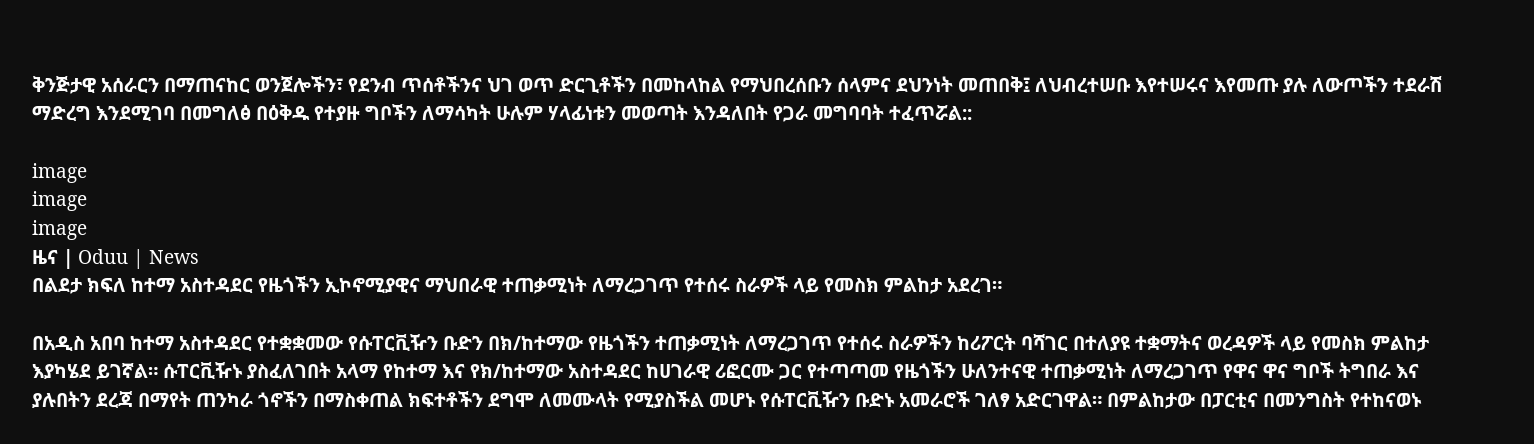ቅንጅታዊ አሰራርን በማጠናከር ወንጀሎችን፣ የደንብ ጥሰቶችንና ህገ ወጥ ድርጊቶችን በመከላከል የማህበረሰቡን ሰላምና ደህንነት መጠበቅ፤ ለህብረተሠቡ እየተሠሩና እየመጡ ያሉ ለውጦችን ተደራሽ ማድረግ እንደሚገባ በመግለፅ በዕቅዱ የተያዙ ግቦችን ለማሳካት ሁሉም ሃላፊነቱን መወጣት እንዳለበት የጋራ መግባባት ተፈጥሯል::

image
image
image
ዜና | Oduu | News
በልደታ ክፍለ ከተማ አስተዳደር የዜጎችን ኢኮኖሚያዊና ማህበራዊ ተጠቃሚነት ለማረጋገጥ የተሰሩ ስራዎች ላይ የመስክ ምልከታ አደረገ።

በአዲስ አበባ ከተማ አስተዳደር የተቋቋመው የሱፐርቪዥን ቡድን በክ/ከተማው የዜጎችን ተጠቃሚነት ለማረጋገጥ የተሰሩ ስራዎችን ከሪፖርት ባሻገር በተለያዩ ተቋማትና ወረዳዎች ላይ የመስክ ምልከታ እያካሄደ ይገኛል። ሱፐርቪዥኑ ያስፈለገበት አላማ የከተማ እና የክ/ከተማው አስተዳደር ከሀገራዊ ሪፎርሙ ጋር የተጣጣመ የዜጎችን ሁለንተናዊ ተጠቃሚነት ለማረጋገጥ የዋና ዋና ግቦች ትግበራ እና ያሉበትን ደረጃ በማየት ጠንካራ ጎኖችን በማስቀጠል ክፍተቶችን ደግሞ ለመሙላት የሚያስችል መሆኑ የሱፐርቪዥን ቡድኑ አመራሮች ገለፃ አድርገዋል። በምልከታው በፓርቲና በመንግስት የተከናወኑ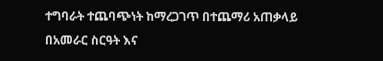ተግባራት ተጨባጭነት ከማረጋገጥ በተጨማሪ አጠቃላይ በአመራር ስርዓት እና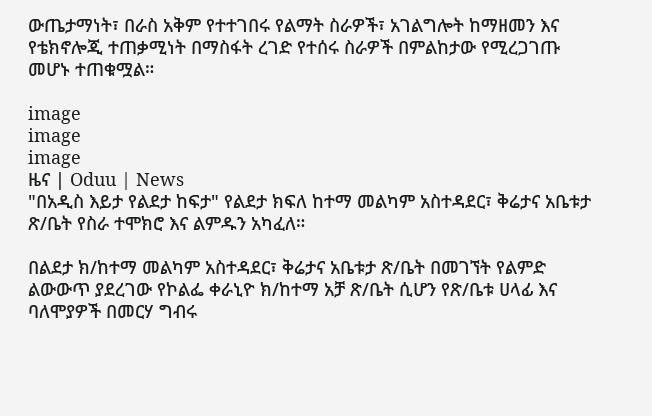ውጤታማነት፣ በራስ አቅም የተተገበሩ የልማት ስራዎች፣ አገልግሎት ከማዘመን እና የቴክኖሎጂ ተጠቃሚነት በማስፋት ረገድ የተሰሩ ስራዎች በምልከታው የሚረጋገጡ መሆኑ ተጠቁሟል።

image
image
image
ዜና | Oduu | News
"በአዲስ እይታ የልደታ ከፍታ" የልደታ ክፍለ ከተማ መልካም አስተዳደር፣ ቅሬታና አቤቱታ ጽ/ቤት የስራ ተሞክሮ እና ልምዱን አካፈለ።

በልደታ ክ/ከተማ መልካም አስተዳደር፣ ቅሬታና አቤቱታ ጽ/ቤት በመገኘት የልምድ ልውውጥ ያደረገው የኮልፌ ቀራኒዮ ክ/ከተማ አቻ ጽ/ቤት ሲሆን የጽ/ቤቱ ሀላፊ እና ባለሞያዎች በመርሃ ግብሩ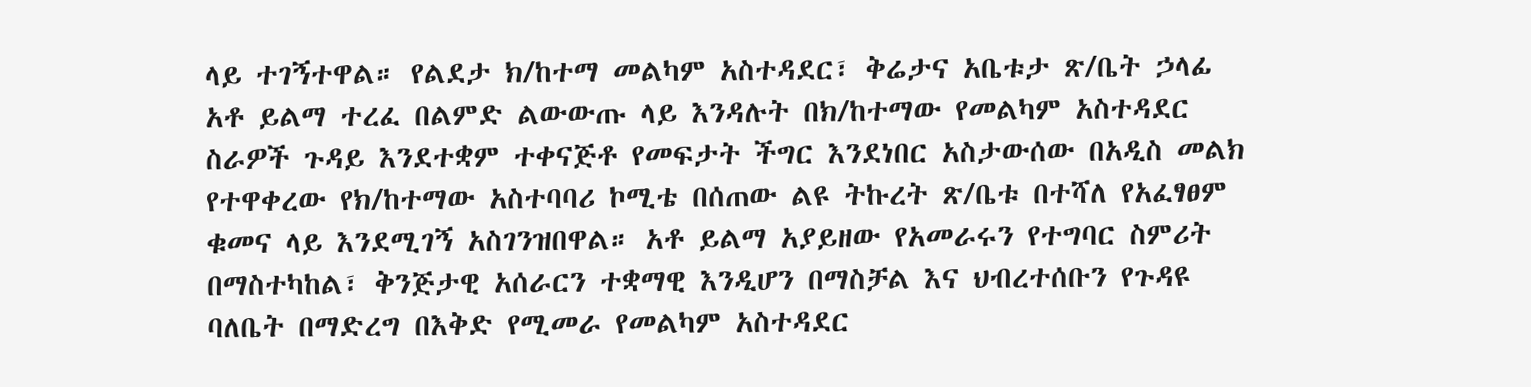ላይ ተገኝተዋል። የልደታ ክ/ከተማ መልካም አስተዳደር፣ ቅሬታና አቤቱታ ጽ/ቤት ኃላፊ አቶ ይልማ ተረፈ በልምድ ልውውጡ ላይ እንዳሉት በክ/ከተማው የመልካም አስተዳደር ስራዎች ጉዳይ እንደተቋም ተቀናጅቶ የመፍታት ችግር እንደነበር አስታውሰው በአዲስ መልክ የተዋቀረው የክ/ከተማው አስተባባሪ ኮሚቴ በሰጠው ልዩ ትኩረት ጽ/ቤቱ በተሻለ የአፈፃፀም ቁመና ላይ እንደሚገኝ አስገንዝበዋል። አቶ ይልማ አያይዘው የአመራሩን የተግባር ስምሪት በማስተካከል፣ ቅንጅታዊ አሰራርን ተቋማዊ እንዲሆን በማስቻል እና ህብረተሰቡን የጉዳዩ ባለቤት በማድረግ በእቅድ የሚመራ የመልካም አስተዳደር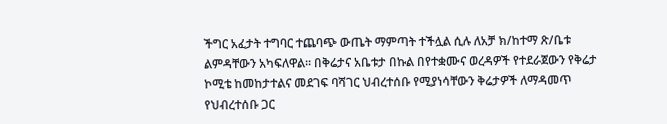ችግር አፈታት ተግባር ተጨባጭ ውጤት ማምጣት ተችሏል ሲሉ ለአቻ ክ/ከተማ ጽ/ቤቱ ልምዳቸውን አካፍለዋል። በቅሬታና አቤቱታ በኩል በየተቋሙና ወረዳዎች የተደራጀውን የቅሬታ ኮሚቴ ከመከታተልና መደገፍ ባሻገር ህብረተሰቡ የሚያነሳቸውን ቅሬታዎች ለማዳመጥ የህብረተሰቡ ጋር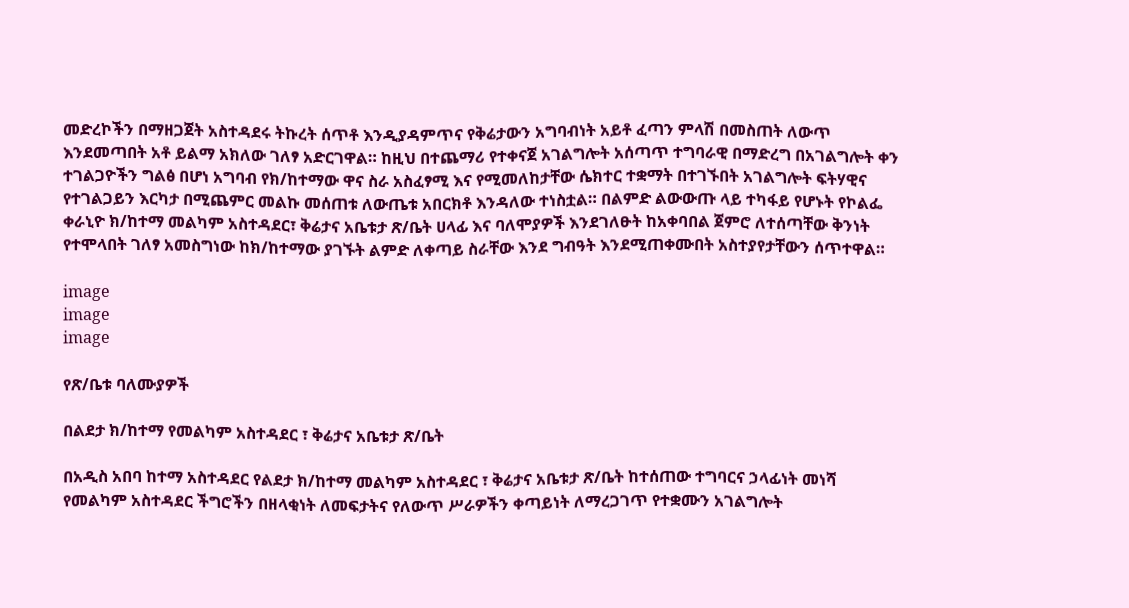መድረኮችን በማዘጋጀት አስተዳደሩ ትኩረት ሰጥቶ እንዲያዳምጥና የቅሬታውን አግባብነት አይቶ ፈጣን ምላሽ በመስጠት ለውጥ እንደመጣበት አቶ ይልማ አክለው ገለፃ አድርገዋል። ከዚህ በተጨማሪ የተቀናጀ አገልግሎት አሰጣጥ ተግባራዊ በማድረግ በአገልግሎት ቀን ተገልጋዮችን ግልፅ በሆነ አግባብ የክ/ከተማው ዋና ስራ አስፈፃሚ እና የሚመለከታቸው ሴክተር ተቋማት በተገኙበት አገልግሎት ፍትሃዊና የተገልጋይን እርካታ በሚጨምር መልኩ መሰጠቱ ለውጤቱ አበርክቶ እንዳለው ተነስቷል። በልምድ ልውውጡ ላይ ተካፋይ የሆኑት የኮልፌ ቀራኒዮ ክ/ከተማ መልካም አስተዳደር፣ ቅሬታና አቤቱታ ጽ/ቤት ሀላፊ እና ባለሞያዎች እንደገለፁት ከአቀባበል ጀምሮ ለተሰጣቸው ቅንነት የተሞላበት ገለፃ አመስግነው ከክ/ከተማው ያገኙት ልምድ ለቀጣይ ስራቸው እንደ ግብዓት እንደሚጠቀሙበት አስተያየታቸውን ሰጥተዋል።

image
image
image

የጽ/ቤቱ ባለሙያዎች

በልደታ ክ/ከተማ የመልካም አስተዳደር ፣ ቅሬታና አቤቱታ ጽ/ቤት

በአዲስ አበባ ከተማ አስተዳደር የልደታ ክ/ከተማ መልካም አስተዳደር ፣ ቅሬታና አቤቱታ ጽ/ቤት ከተሰጠው ተግባርና ኃላፊነት መነሻ የመልካም አስተዳደር ችግሮችን በዘላቂነት ለመፍታትና የለውጥ ሥራዎችን ቀጣይነት ለማረጋገጥ የተቋሙን አገልግሎት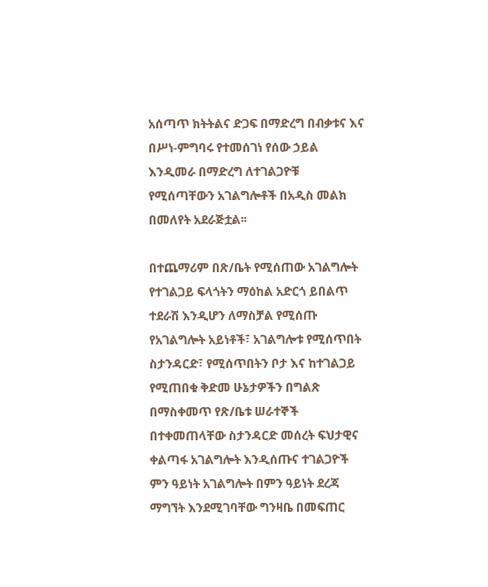አሰጣጥ ክትትልና ድጋፍ በማድረግ በብቃቱና እና በሥነ-ምግባሩ የተመሰገነ የሰው ኃይል እንዲመራ በማድረግ ለተገልጋዮቹ የሚሰጣቸውን አገልግሎቶች በአዲስ መልክ በመለየት አደራጅቷል፡፡

በተጨማሪም በጽ/ቤት የሚሰጠው አገልግሎት የተገልጋይ ፍላጎትን ማዕከል አድርጎ ይበልጥ ተደራሽ እንዲሆን ለማስቻል የሚሰጡ የአገልግሎት አይነቶች፣ አገልግሎቱ የሚሰጥበት ስታንዳርድ፣ የሚሰጥበትን ቦታ እና ከተገልጋይ የሚጠበቁ ቅድመ ሁኔታዎችን በግልጽ በማስቀመጥ የጽ/ቤቱ ሠራተኞች በተቀመጠላቸው ስታንዳርድ መሰረት ፍህታዊና ቀልጣፋ አገልግሎት እንዲሰጡና ተገልጋዮች ምን ዓይነት አገልግሎት በምን ዓይነት ደረጃ ማግኘት እንደሚገባቸው ግንዛቤ በመፍጠር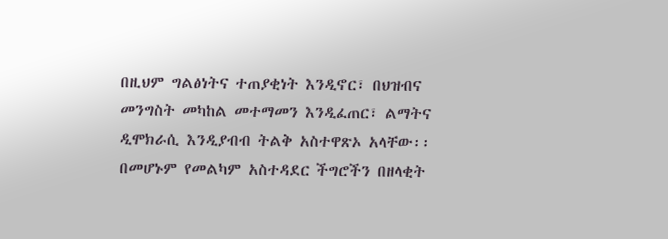በዚህም ግልፅነትና ተጠያቂነት እንዲኖር፣ በህዝብና መንግስት መካከል መተማመን እንዲፈጠር፣ ልማትና ዲሞክራሲ እንዲያብብ ትልቅ አስተዋጽኦ አላቸው፡፡ በመሆኑም የመልካም አስተዳደር ችግሮችን በዘላቂት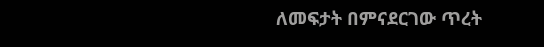ለመፍታት በምናደርገው ጥረት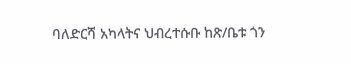ባለድርሻ አካላትና ህብረተሱቡ ከጽ/ቤቱ ጎን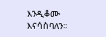እንዲቆሙ እናሳስባለን፡፡